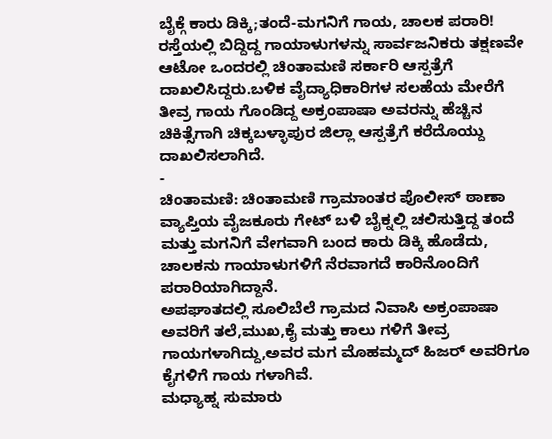ಬೈಕ್ಗೆ ಕಾರು ಡಿಕ್ಕಿ;ತಂದೆ-ಮಗನಿಗೆ ಗಾಯ, ಚಾಲಕ ಪರಾರಿ!
ರಸ್ತೆಯಲ್ಲಿ ಬಿದ್ದಿದ್ದ ಗಾಯಾಳುಗಳನ್ನು ಸಾರ್ವಜನಿಕರು ತಕ್ಷಣವೇ ಆಟೋ ಒಂದರಲ್ಲಿ ಚಿಂತಾಮಣಿ ಸರ್ಕಾರಿ ಆಸ್ಪತ್ರೆಗೆ ದಾಖಲಿಸಿದ್ದರು.ಬಳಿಕ ವೈದ್ಯಾಧಿಕಾರಿಗಳ ಸಲಹೆಯ ಮೇರೆಗೆ ತೀವ್ರ ಗಾಯ ಗೊಂಡಿದ್ದ ಅಕ್ರಂಪಾಷಾ ಅವರನ್ನು ಹೆಚ್ಚಿನ ಚಿಕಿತ್ಸೆಗಾಗಿ ಚಿಕ್ಕಬಳ್ಳಾಪುರ ಜಿಲ್ಲಾ ಆಸ್ಪತ್ರೆಗೆ ಕರೆದೊಯ್ದು ದಾಖಲಿಸಲಾಗಿದೆ.
-
ಚಿಂತಾಮಣಿ: ಚಿಂತಾಮಣಿ ಗ್ರಾಮಾಂತರ ಪೊಲೀಸ್ ಠಾಣಾ ವ್ಯಾಪ್ತಿಯ ವೈಜಕೂರು ಗೇಟ್ ಬಳಿ ಬೈಕ್ನಲ್ಲಿ ಚಲಿಸುತ್ತಿದ್ದ ತಂದೆ ಮತ್ತು ಮಗನಿಗೆ ವೇಗವಾಗಿ ಬಂದ ಕಾರು ಡಿಕ್ಕಿ ಹೊಡೆದು, ಚಾಲಕನು ಗಾಯಾಳುಗಳಿಗೆ ನೆರವಾಗದೆ ಕಾರಿನೊಂದಿಗೆ ಪರಾರಿಯಾಗಿದ್ದಾನೆ.
ಅಪಘಾತದಲ್ಲಿ ಸೂಲಿಬೆಲೆ ಗ್ರಾಮದ ನಿವಾಸಿ ಅಕ್ರಂಪಾಷಾ ಅವರಿಗೆ ತಲೆ,ಮುಖ,ಕೈ ಮತ್ತು ಕಾಲು ಗಳಿಗೆ ತೀವ್ರ ಗಾಯಗಳಾಗಿದ್ದು,ಅವರ ಮಗ ಮೊಹಮ್ಮದ್ ಹಿಜರ್ ಅವರಿಗೂ ಕೈಗಳಿಗೆ ಗಾಯ ಗಳಾಗಿವೆ.
ಮಧ್ಯಾಹ್ನ ಸುಮಾರು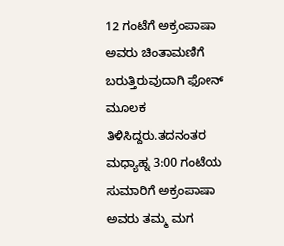12 ಗಂಟೆಗೆ ಅಕ್ರಂಪಾಷಾ ಅವರು ಚಿಂತಾಮಣಿಗೆ ಬರುತ್ತಿರುವುದಾಗಿ ಫೋನ್ ಮೂಲಕ ತಿಳಿಸಿದ್ದರು.ತದನಂತರ ಮಧ್ಯಾಹ್ನ 3:00 ಗಂಟೆಯ ಸುಮಾರಿಗೆ ಅಕ್ರಂಪಾಷಾ ಅವರು ತಮ್ಮ ಮಗ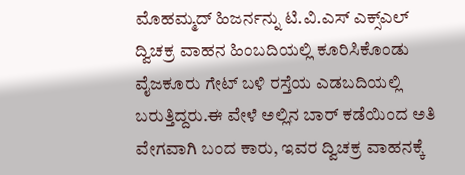ಮೊಹಮ್ಮದ್ ಹಿಜರ್ನನ್ನು ಟಿ.ವಿ.ಎಸ್ ಎಕ್ಸ್ಎಲ್ ದ್ವಿಚಕ್ರ ವಾಹನ ಹಿಂಬದಿಯಲ್ಲಿ ಕೂರಿಸಿಕೊಂಡು ವೈಜಕೂರು ಗೇಟ್ ಬಳಿ ರಸ್ತೆಯ ಎಡಬದಿಯಲ್ಲಿ ಬರುತ್ತಿದ್ದರು.ಈ ವೇಳೆ ಅಲ್ಲಿನ ಬಾರ್ ಕಡೆಯಿಂದ ಅತಿ ವೇಗವಾಗಿ ಬಂದ ಕಾರು, ಇವರ ದ್ವಿಚಕ್ರ ವಾಹನಕ್ಕೆ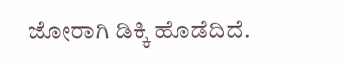ಜೋರಾಗಿ ಡಿಕ್ಕಿ ಹೊಡೆದಿದೆ.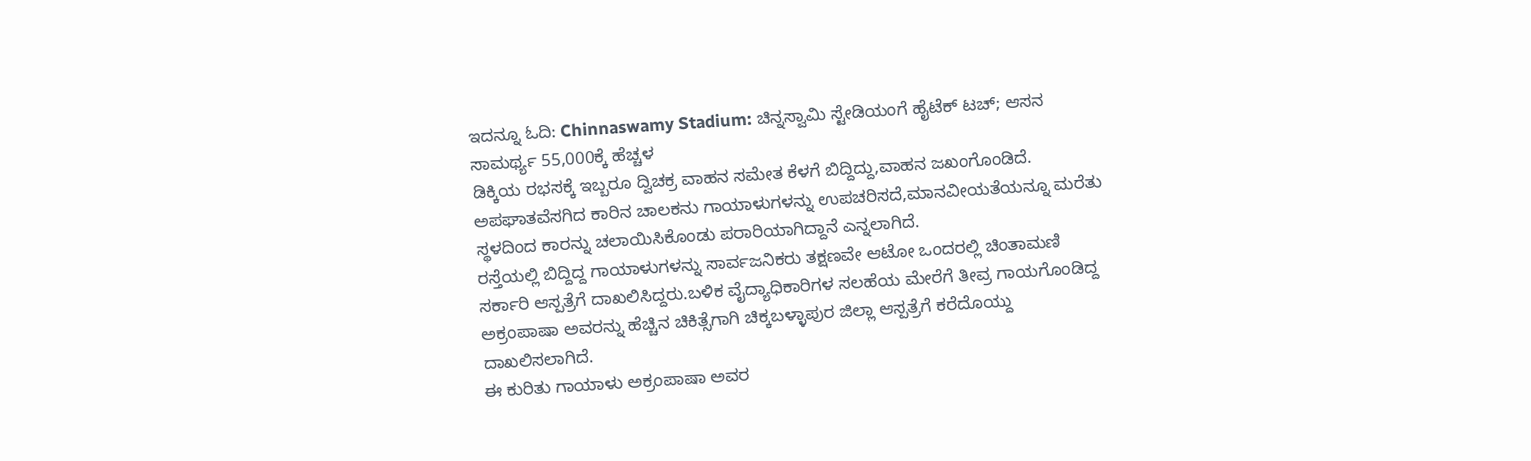ಇದನ್ನೂ ಓದಿ: Chinnaswamy Stadium: ಚಿನ್ನಸ್ವಾಮಿ ಸ್ಟೇಡಿಯಂಗೆ ಹೈಟೆಕ್ ಟಚ್; ಆಸನ ಸಾಮರ್ಥ್ಯ 55,000ಕ್ಕೆ ಹೆಚ್ಚಳ
ಡಿಕ್ಕಿಯ ರಭಸಕ್ಕೆ ಇಬ್ಬರೂ ದ್ವಿಚಕ್ರ ವಾಹನ ಸಮೇತ ಕೆಳಗೆ ಬಿದ್ದಿದ್ದು,ವಾಹನ ಜಖಂಗೊಂಡಿದೆ. ಅಪಘಾತವೆಸಗಿದ ಕಾರಿನ ಚಾಲಕನು ಗಾಯಾಳುಗಳನ್ನು ಉಪಚರಿಸದೆ,ಮಾನವೀಯತೆಯನ್ನೂ ಮರೆತು ಸ್ಥಳದಿಂದ ಕಾರನ್ನು ಚಲಾಯಿಸಿಕೊಂಡು ಪರಾರಿಯಾಗಿದ್ದಾನೆ ಎನ್ನಲಾಗಿದೆ.
ರಸ್ತೆಯಲ್ಲಿ ಬಿದ್ದಿದ್ದ ಗಾಯಾಳುಗಳನ್ನು ಸಾರ್ವಜನಿಕರು ತಕ್ಷಣವೇ ಆಟೋ ಒಂದರಲ್ಲಿ ಚಿಂತಾಮಣಿ ಸರ್ಕಾರಿ ಆಸ್ಪತ್ರೆಗೆ ದಾಖಲಿಸಿದ್ದರು.ಬಳಿಕ ವೈದ್ಯಾಧಿಕಾರಿಗಳ ಸಲಹೆಯ ಮೇರೆಗೆ ತೀವ್ರ ಗಾಯಗೊಂಡಿದ್ದ ಅಕ್ರಂಪಾಷಾ ಅವರನ್ನು ಹೆಚ್ಚಿನ ಚಿಕಿತ್ಸೆಗಾಗಿ ಚಿಕ್ಕಬಳ್ಳಾಪುರ ಜಿಲ್ಲಾ ಆಸ್ಪತ್ರೆಗೆ ಕರೆದೊಯ್ದು ದಾಖಲಿಸಲಾಗಿದೆ.
ಈ ಕುರಿತು ಗಾಯಾಳು ಅಕ್ರಂಪಾಷಾ ಅವರ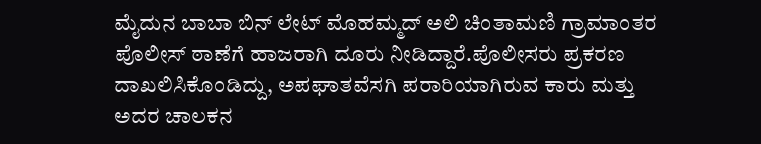ಮೈದುನ ಬಾಬಾ ಬಿನ್ ಲೇಟ್ ಮೊಹಮ್ಮದ್ ಅಲಿ ಚಿಂತಾಮಣಿ ಗ್ರಾಮಾಂತರ ಪೊಲೀಸ್ ಠಾಣೆಗೆ ಹಾಜರಾಗಿ ದೂರು ನೀಡಿದ್ದಾರೆ.ಪೊಲೀಸರು ಪ್ರಕರಣ ದಾಖಲಿಸಿಕೊಂಡಿದ್ದು, ಅಪಘಾತವೆಸಗಿ ಪರಾರಿಯಾಗಿರುವ ಕಾರು ಮತ್ತು ಅದರ ಚಾಲಕನ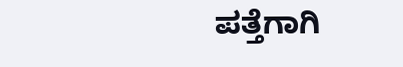ಪತ್ತೆಗಾಗಿ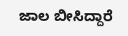ಜಾಲ ಬೀಸಿದ್ದಾರೆ